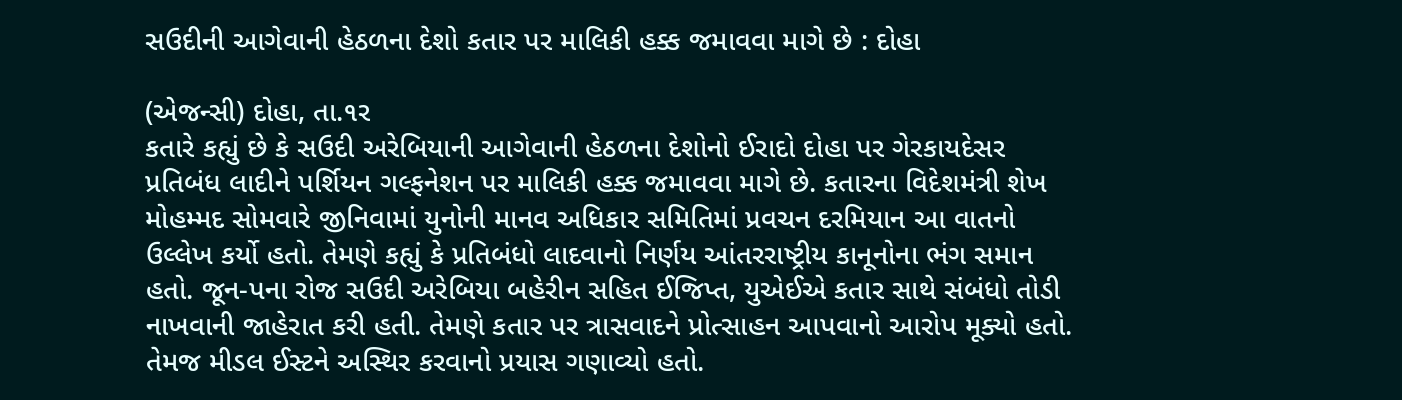સઉદીની આગેવાની હેઠળના દેશો કતાર પર માલિકી હક્ક જમાવવા માગે છે : દોહા

(એજન્સી) દોહા, તા.૧ર
કતારે કહ્યું છે કે સઉદી અરેબિયાની આગેવાની હેઠળના દેશોનો ઈરાદો દોહા પર ગેરકાયદેસર પ્રતિબંધ લાદીને પર્શિયન ગલ્ફનેશન પર માલિકી હક્ક જમાવવા માગે છે. કતારના વિદેશમંત્રી શેખ મોહમ્મદ સોમવારે જીનિવામાં યુનોની માનવ અધિકાર સમિતિમાં પ્રવચન દરમિયાન આ વાતનો ઉલ્લેખ કર્યો હતો. તેમણે કહ્યું કે પ્રતિબંધો લાદવાનો નિર્ણય આંતરરાષ્ટ્રીય કાનૂનોના ભંગ સમાન હતો. જૂન-પના રોજ સઉદી અરેબિયા બહેરીન સહિત ઈજિપ્ત, યુએઈએ કતાર સાથે સંબંધો તોડી નાખવાની જાહેરાત કરી હતી. તેમણે કતાર પર ત્રાસવાદને પ્રોત્સાહન આપવાનો આરોપ મૂક્યો હતો. તેમજ મીડલ ઈસ્ટને અસ્થિર કરવાનો પ્રયાસ ગણાવ્યો હતો.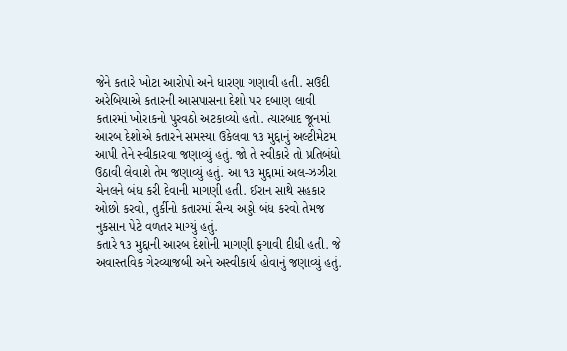જેને કતારે ખોટા આરોપો અને ધારણા ગણાવી હતી. સઉદી અરેબિયાએ કતારની આસપાસના દેશો પર દબાણ લાવી કતારમાં ખોરાકનો પુરવઠો અટકાવ્યો હતો. ત્યારબાદ જૂનમાં આરબ દેશોએ કતારને સમસ્યા ઉકેલવા ૧૩ મુદ્દાનું અલ્ટીમેટમ આપી તેને સ્વીકારવા જણાવ્યું હતું. જો તે સ્વીકારે તો પ્રતિબંધો ઉઠાવી લેવાશે તેમ જણાવ્યું હતું. આ ૧૩ મુદ્દામાં અલ-ઝઝીરા ચેનલને બંધ કરી દેવાની માગણી હતી. ઈરાન સાથે સહકાર ઓછો કરવો, તુર્કીનો કતારમાં સૈન્ય અડ્ડો બંધ કરવો તેમજ નુકસાન પેટે વળતર માગ્યું હતું.
કતારે ૧૩ મુદ્દાની આરબ દેશોની માગણી ફગાવી દીધી હતી. જે અવાસ્તવિક ગેરવ્યાજબી અને અસ્વીકાર્ય હોવાનું જણાવ્યું હતું.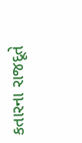કતારના રાજદૂતે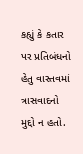કહ્યું કે કતાર પર પ્રતિબંધનો હેતુ વાસ્તવમાં ત્રાસવાદનો મુદ્દો ન હતો.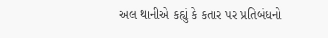અલ થાનીએ કહ્યું કે કતાર પર પ્રતિબંધનો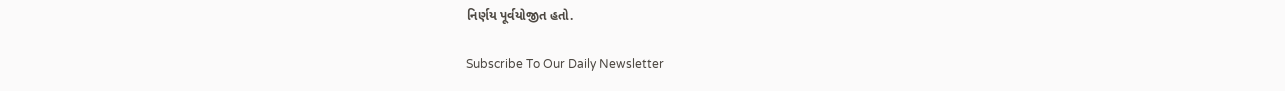નિર્ણય પૂર્વયોજીત હતો.

Subscribe To Our Daily Newsletter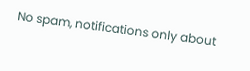No spam, notifications only about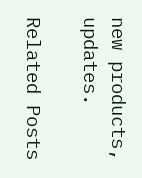new products, updates.

Related Posts